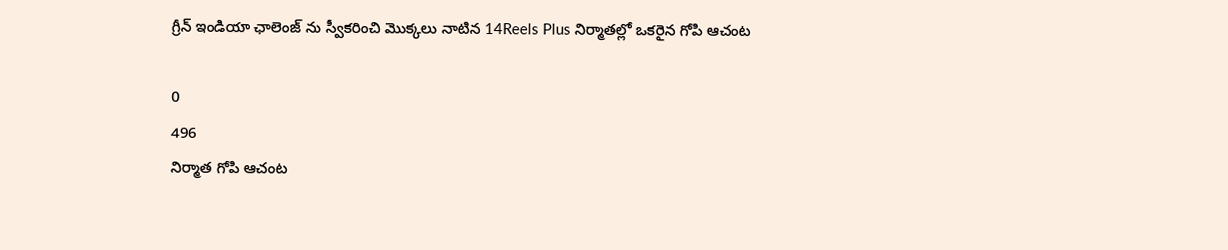గ్రీన్ ఇండియా ఛాలెంజ్ ను స్వీకరించి మొక్కలు నాటిన 14Reels Plus నిర్మాతల్లో ఒకరైన గోపి ఆచంట

0
496
నిర్మాత గోపి ఆచంట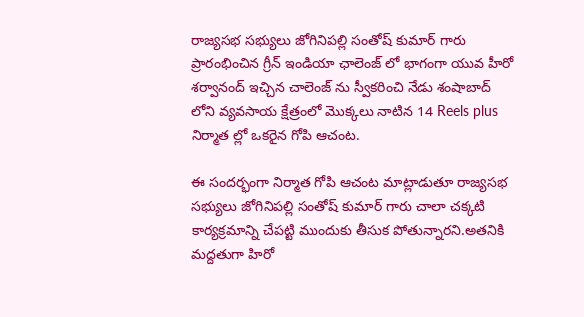రాజ్యసభ సభ్యులు జోగినిపల్లి సంతోష్ కుమార్ గారు ప్రారంభించిన గ్రీన్ ఇండియా ఛాలెంజ్ లో భాగంగా యువ హీరో శర్వానంద్ ఇచ్చిన చాలెంజ్ ను స్వీకరించి నేడు శంషాబాద్ లోని వ్యవసాయ క్షేత్రంలో మొక్కలు నాటిన 14 Reels plus నిర్మాత ల్లో ఒకరైన గోపి ఆచంట.

ఈ సందర్భంగా నిర్మాత గోపి ఆచంట మాట్లాడుతూ రాజ్యసభ సభ్యులు జోగినిపల్లి సంతోష్ కుమార్ గారు చాలా చక్కటి కార్యక్రమాన్ని చేపట్టి ముందుకు తీసుక పోతున్నారని.అతనికి మద్దతుగా హిరో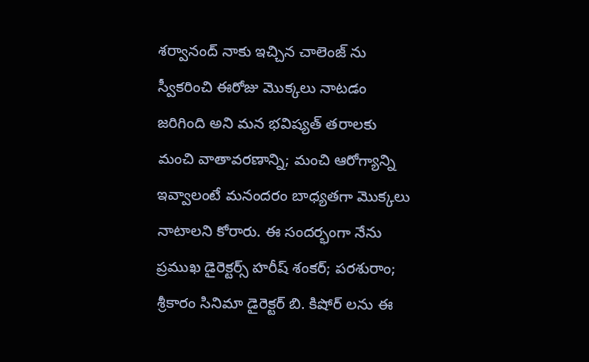శర్వానంద్ నాకు ఇచ్చిన చాలెంజ్ ను స్వీకరించి ఈరోజు మొక్కలు నాటడం జరిగింది అని మన భవిష్యత్ తరాలకు మంచి వాతావరణాన్ని; మంచి ఆరోగ్యాన్ని ఇవ్వాలంటే మనందరం బాధ్యతగా మొక్కలు నాటాలని కోరారు. ఈ సందర్భంగా నేను ప్రముఖ డైరెక్టర్స్ హరీష్ శంకర్; పరశురాం; శ్రీకారం సినిమా డైరెక్టర్ బి. కిషోర్ లను ఈ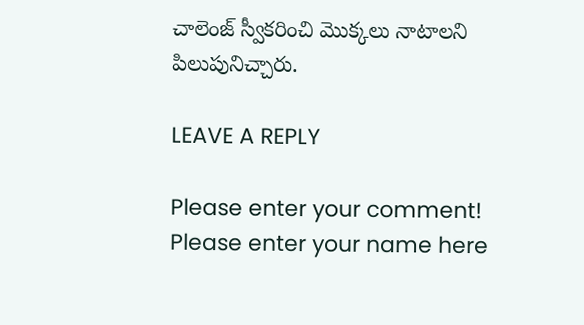చాలెంజ్ స్వీకరించి మొక్కలు నాటాలని పిలుపునిచ్చారు.

LEAVE A REPLY

Please enter your comment!
Please enter your name here